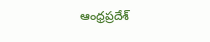ఆంధ్రప్రదేశ్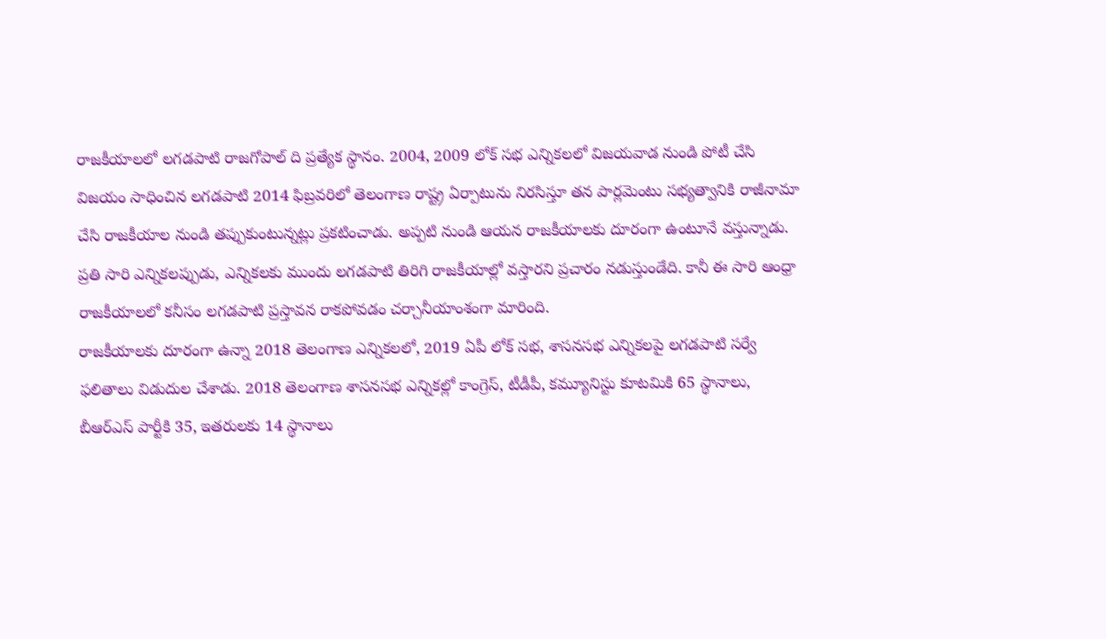రాజకీయాలలో లగడపాటి రాజగోపాల్ ది ప్రత్యేక స్థానం. 2004, 2009 లోక్ సభ ఎన్నికలలో విజయవాడ నుండి పోటీ చేసి విజయం సాధించిన లగడపాటి 2014 ఫిబ్రవరిలో తెలంగాణ రాష్ట్ర ఏర్పాటును నిరసిస్తూ తన పార్లమెంటు సభ్యత్వానికి రాజీనామా చేసి రాజకీయాల నుండి తప్పుకుంటున్నట్లు ప్రకటించాడు. అప్పటి నుండి ఆయన రాజకీయాలకు దూరంగా ఉంటూనే వస్తున్నాడు. ప్రతి సారి ఎన్నికలప్పుడు, ఎన్నికలకు ముందు లగడపాటి తిరిగి రాజకీయాల్లో వస్తారని ప్రచారం నడుస్తుండేది. కానీ ఈ సారి ఆంధ్రా రాజకీయాలలో కనీసం లగడపాటి ప్రస్తావన రాకపోవడం చర్చానీయాంశంగా మారింది.
రాజకీయాలకు దూరంగా ఉన్నా 2018 తెలంగాణ ఎన్నికలలో, 2019 ఏపీ లోక్ సభ, శాసనసభ ఎన్నికలపై లగడపాటి సర్వే ఫలితాలు విడుదుల చేశాడు. 2018 తెలంగాణ శాసనసభ ఎన్నికల్లో కాంగ్రెస్, టీడీపీ, కమ్యూనిస్టు కూటమికి 65 స్థానాలు, బీఆర్ఎస్ పార్టీకి 35, ఇతరులకు 14 స్థానాలు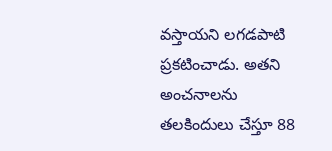వస్తాయని లగడపాటి ప్రకటించాడు. అతని అంచనాలను తలకిందులు చేస్తూ 88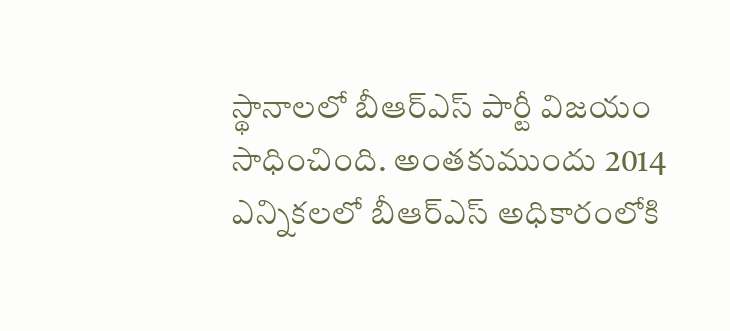స్థానాలలో బీఆర్ఎస్ పార్టీ విజయం సాధించింది. అంతకుముందు 2014 ఎన్నికలలో బీఆర్ఎస్ అధికారంలోకి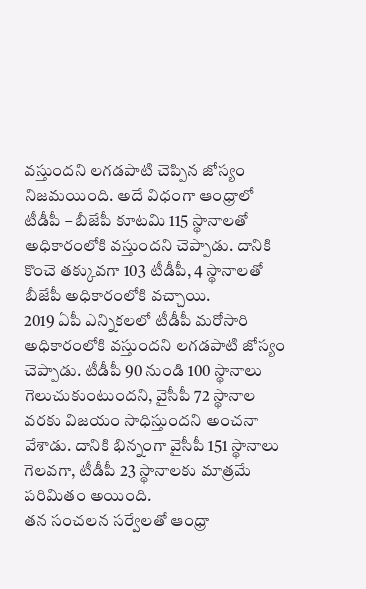వస్తుందని లగడపాటి చెప్పిన జోస్యం నిజమయింది. అదే విధంగా ఆంధ్రాలో టీడీపీ – బీజేపీ కూటమి 115 స్థానాలతో అధికారంలోకి వస్తుందని చెప్పాడు. దానికి కొంచె తక్కువగా 103 టీడీపీ, 4 స్థానాలతో బీజేపీ అధికారంలోకి వచ్చాయి.
2019 ఏపీ ఎన్నికలలో టీడీపీ మరోసారి అధికారంలోకి వస్తుందని లగడపాటి జోస్యం చెప్పాడు. టీడీపీ 90 నుండి 100 స్థానాలు గెలుచుకుంటుందని, వైసీపీ 72 స్థానాల వరకు విజయం సాధిస్తుందని అంచనా వేశాడు. దానికి భిన్నంగా వైసీపీ 151 స్థానాలు గెలవగా, టీడీపీ 23 స్థానాలకు మాత్రమే పరిమితం అయింది.
తన సంచలన సర్వేలతో ఆంధ్రా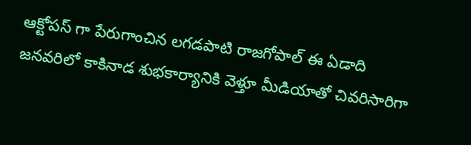ఆక్టోపస్ గా పేరుగాంచిన లగడపాటి రాజగోపాల్ ఈ ఏడాది జనవరిలో కాకినాడ శుభకార్యానికి వెళ్తూ మీడియాతో చివరిసారిగా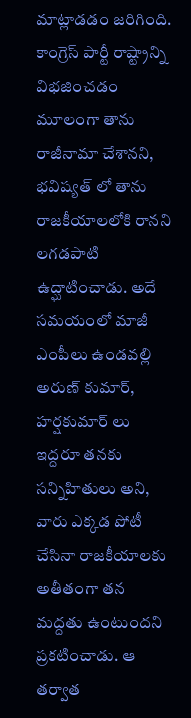మాట్లాడడం జరిగింది. కాంగ్రెస్ పార్టీ రాష్ట్రాన్ని విభజించడం మూలంగా తాను రాజీనామా చేశానని, భవిష్యత్ లో తాను రాజకీయాలలోకి రానని లగడపాటి ఉద్ఘాటించాడు. అదే సమయంలో మాజీ ఎంపీలు ఉండవల్లి అరుణ్ కుమార్, హర్షకుమార్ లు ఇద్దరూ తనకు సన్నిహితులు అని, వారు ఎక్కడ పోటీ చేసినా రాజకీయాలకు అతీతంగా తన మద్దతు ఉంటుందని ప్రకటించాడు. ఆ తర్వాత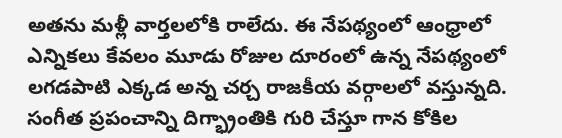అతను మళ్లీ వార్తలలోకి రాలేదు. ఈ నేపథ్యంలో ఆంధ్రాలో ఎన్నికలు కేవలం మూడు రోజుల దూరంలో ఉన్న నేపథ్యంలో లగడపాటి ఎక్కడ అన్న చర్చ రాజకీయ వర్గాలలో వస్తున్నది.
సంగీత ప్రపంచాన్ని దిగ్భ్రాంతికి గురి చేస్తూ గాన కోకిల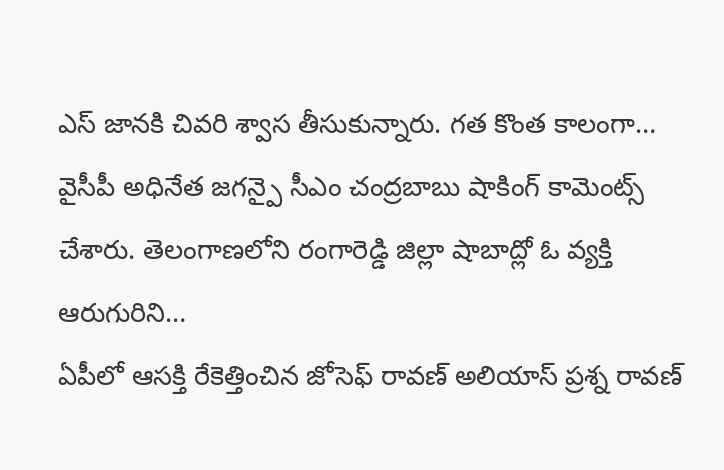ఎస్ జానకి చివరి శ్వాస తీసుకున్నారు. గత కొంత కాలంగా…
వైసీపీ అధినేత జగన్పై సీఎం చంద్రబాబు షాకింగ్ కామెంట్స్ చేశారు. తెలంగాణలోని రంగారెడ్డి జిల్లా షాబాద్లో ఓ వ్యక్తి ఆరుగురిని…
ఏపీలో ఆసక్తి రేకెత్తించిన జోసెఫ్ రావణ్ అలియాస్ ప్రశ్న రావణ్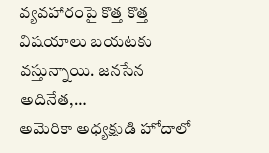వ్యవహారంపై కొత్త కొత్త విషయాలు బయటకు వస్తున్నాయి. జనసేన అదినేత,…
అమెరికా అధ్యక్షుడి హోదాలో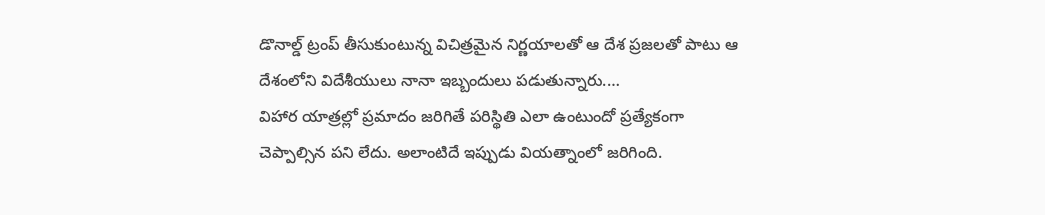డొనాల్డ్ ట్రంప్ తీసుకుంటున్న విచిత్రమైన నిర్ణయాలతో ఆ దేశ ప్రజలతో పాటు ఆ దేశంలోని విదేశీయులు నానా ఇబ్బందులు పడుతున్నారు.…
విహార యాత్రల్లో ప్రమాదం జరిగితే పరిస్థితి ఎలా ఉంటుందో ప్రత్యేకంగా చెప్పాల్సిన పని లేదు. అలాంటిదే ఇప్పుడు వియత్నాంలో జరిగింది.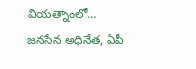వియత్నాంలో…
జనసేన అధినేత, ఏపీ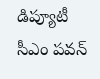డిప్యూటీ సీఎం పవన్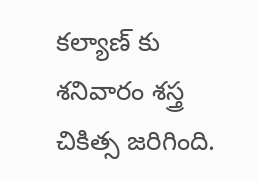కల్యాణ్ కు శనివారం శస్త్ర చికిత్స జరిగింది.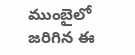ముంబైలో జరిగిన ఈ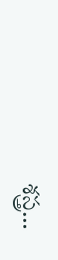శస్త్ర…